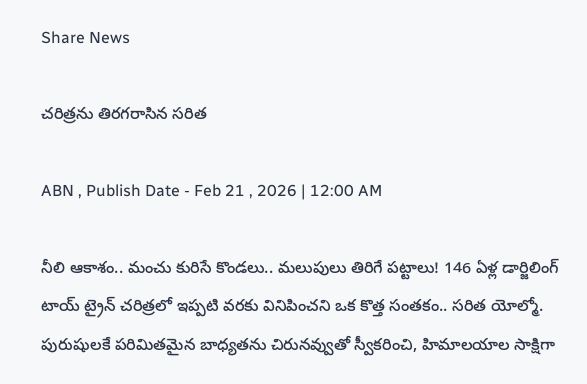Share News

చరిత్రను తిరగరాసిన సరిత

ABN , Publish Date - Feb 21 , 2026 | 12:00 AM

నీలి ఆకాశం.. మంచు కురిసే కొండలు.. మలుపులు తిరిగే పట్టాలు! 146 ఏళ్ల డార్జిలింగ్‌ టాయ్‌ ట్రైన్‌ చరిత్రలో ఇప్పటి వరకు వినిపించని ఒక కొత్త సంతకం.. సరిత యోల్మో. పురుషులకే పరిమితమైన బాధ్యతను చిరునవ్వుతో స్వీకరించి, హిమాలయాల సాక్షిగా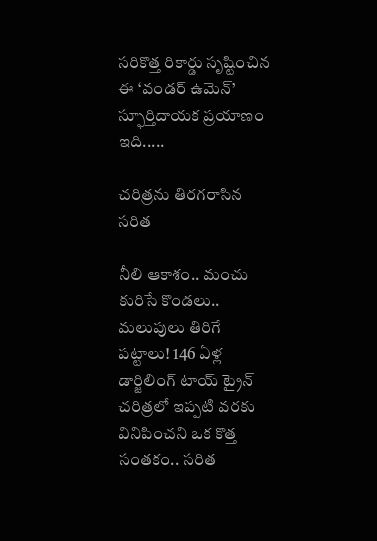సరికొత్త రికార్డు సృష్టించిన ఈ ‘వండర్‌ ఉమెన్‌’ స్ఫూర్తిదాయక ప్రయాణం ఇది.....

చరిత్రను తిరగరాసిన సరిత

నీలి ఆకాశం.. మంచు కురిసే కొండలు.. మలుపులు తిరిగే పట్టాలు! 146 ఏళ్ల డార్జిలింగ్‌ టాయ్‌ ట్రైన్‌ చరిత్రలో ఇప్పటి వరకు వినిపించని ఒక కొత్త సంతకం.. సరిత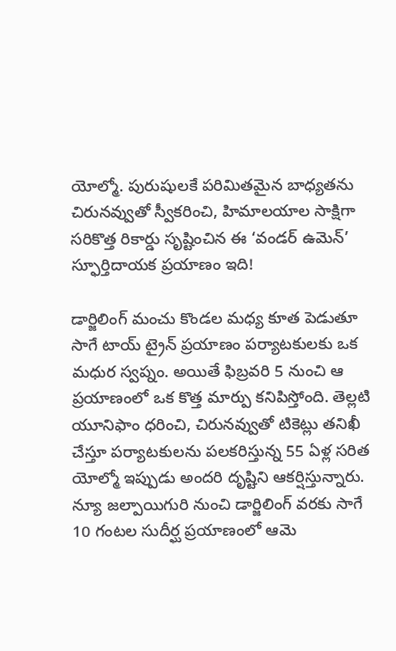యోల్మో. పురుషులకే పరిమితమైన బాధ్యతను చిరునవ్వుతో స్వీకరించి, హిమాలయాల సాక్షిగా సరికొత్త రికార్డు సృష్టించిన ఈ ‘వండర్‌ ఉమెన్‌’ స్ఫూర్తిదాయక ప్రయాణం ఇది!

డార్జిలింగ్‌ మంచు కొండల మధ్య కూత పెడుతూ సాగే టాయ్‌ ట్రైన్‌ ప్రయాణం పర్యాటకులకు ఒక మధుర స్వప్నం. అయితే ఫిబ్రవరి 5 నుంచి ఆ ప్రయాణంలో ఒక కొత్త మార్పు కనిపిస్తోంది. తెల్లటి యూనిఫాం ధరించి, చిరునవ్వుతో టికెట్లు తనిఖీ చేస్తూ పర్యాటకులను పలకరిస్తున్న 55 ఏళ్ల సరిత యోల్మో ఇప్పుడు అందరి దృష్టిని ఆకర్షిస్తున్నారు. న్యూ జల్పాయిగురి నుంచి డార్జిలింగ్‌ వరకు సాగే 10 గంటల సుదీర్ఘ ప్రయాణంలో ఆమె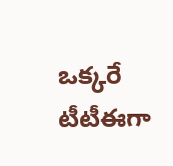ఒక్కరే టీటీఈగా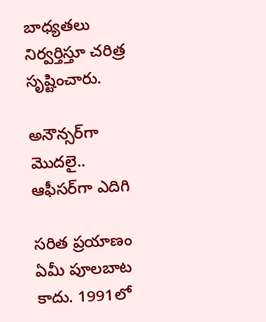బాధ్యతలు నిర్వర్తిస్తూ చరిత్ర సృష్టించారు.

అనౌన్సర్‌గా మొదలై.. ఆఫీసర్‌గా ఎదిగి

సరిత ప్రయాణం ఏమీ పూలబాట కాదు. 1991లో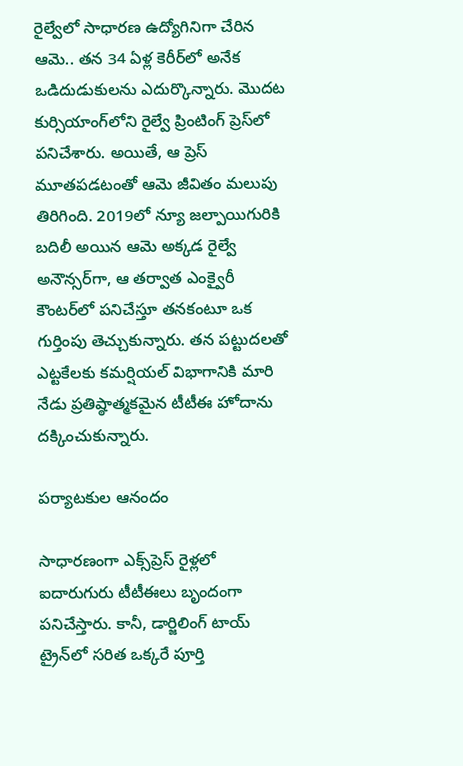రైల్వేలో సాధారణ ఉద్యోగినిగా చేరిన ఆమె.. తన 34 ఏళ్ల కెరీర్‌లో అనేక ఒడిదుడుకులను ఎదుర్కొన్నారు. మొదట కుర్సియాంగ్‌లోని రైల్వే ప్రింటింగ్‌ ప్రెస్‌లో పనిచేశారు. అయితే, ఆ ప్రెస్‌ మూతపడటంతో ఆమె జీవితం మలుపు తిరిగింది. 2019లో న్యూ జల్పాయిగురికి బదిలీ అయిన ఆమె అక్కడ రైల్వే అనౌన్సర్‌గా, ఆ తర్వాత ఎంక్వైరీ కౌంటర్‌లో పనిచేస్తూ తనకంటూ ఒక గుర్తింపు తెచ్చుకున్నారు. తన పట్టుదలతో ఎట్టకేలకు కమర్షియల్‌ విభాగానికి మారి నేడు ప్రతిష్ఠాత్మకమైన టీటీఈ హోదాను దక్కించుకున్నారు.

పర్యాటకుల ఆనందం

సాధారణంగా ఎక్స్‌ప్రెస్‌ రైళ్లలో ఐదారుగురు టీటీఈలు బృందంగా పనిచేస్తారు. కానీ, డార్జిలింగ్‌ టాయ్‌ ట్రైన్‌లో సరిత ఒక్కరే పూర్తి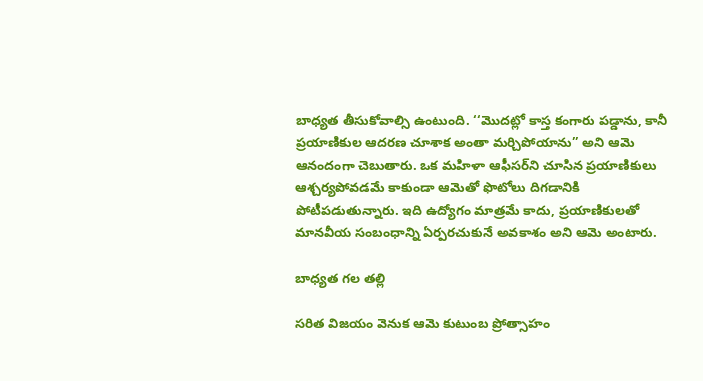బాధ్యత తీసుకోవాల్సి ఉంటుంది. ‘‘మొదట్లో కాస్త కంగారు పడ్డాను, కానీ ప్రయాణికుల ఆదరణ చూశాక అంతా మర్చిపోయాను’’ అని ఆమె ఆనందంగా చెబుతారు. ఒక మహిళా ఆఫీసర్‌ని చూసిన ప్రయాణికులు ఆశ్చర్యపోవడమే కాకుండా ఆమెతో ఫొటోలు దిగడానికి పోటీపడుతున్నారు. ఇది ఉద్యోగం మాత్రమే కాదు, ప్రయాణికులతో మానవీయ సంబంధాన్ని ఏర్పరచుకునే అవకాశం అని ఆమె అంటారు.

బాధ్యత గల తల్లి

సరిత విజయం వెనుక ఆమె కుటుంబ ప్రోత్సాహం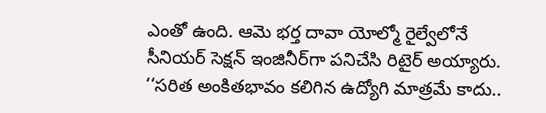ఎంతో ఉంది. ఆమె భర్త దావా యోల్మో రైల్వేలోనే సీనియర్‌ సెక్షన్‌ ఇంజినీర్‌గా పనిచేసి రిటైర్‌ అయ్యారు. ‘‘సరిత అంకితభావం కలిగిన ఉద్యోగి మాత్రమే కాదు..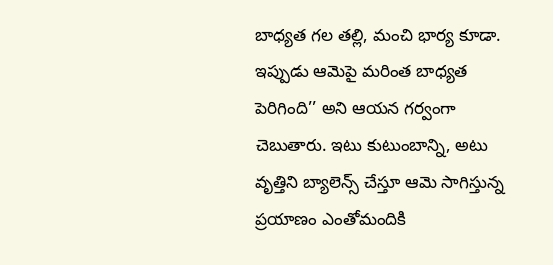బాధ్యత గల తల్లి, మంచి భార్య కూడా. ఇప్పుడు ఆమెపై మరింత బాధ్యత పెరిగింది’’ అని ఆయన గర్వంగా చెబుతారు. ఇటు కుటుంబాన్ని, అటు వృత్తిని బ్యాలెన్స్‌ చేస్తూ ఆమె సాగిస్తున్న ప్రయాణం ఎంతోమందికి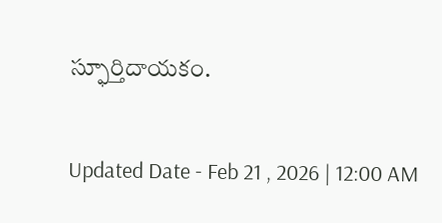స్ఫూర్తిదాయకం.

Updated Date - Feb 21 , 2026 | 12:00 AM